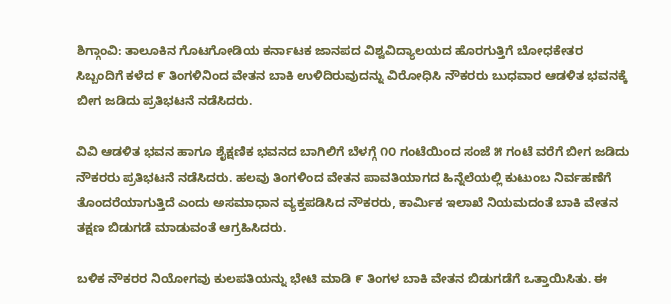ಶಿಗ್ಗಾಂವಿ: ತಾಲೂಕಿನ ಗೊಟಗೋಡಿಯ ಕರ್ನಾಟಕ ಜಾನಪದ ವಿಶ್ವವಿದ್ಯಾಲಯದ ಹೊರಗುತ್ತಿಗೆ ಬೋಧಕೇತರ ಸಿಬ್ಬಂದಿಗೆ ಕಳೆದ ೯ ತಿಂಗಳಿನಿಂದ ವೇತನ ಬಾಕಿ ಉಳಿದಿರುವುದನ್ನು ವಿರೋಧಿಸಿ ನೌಕರರು ಬುಧವಾರ ಆಡಳಿತ ಭವನಕ್ಕೆ ಬೀಗ ಜಡಿದು ಪ್ರತಿಭಟನೆ ನಡೆಸಿದರು.

ವಿವಿ ಆಡಳಿತ ಭವನ ಹಾಗೂ ಶೈಕ್ಷಣಿಕ ಭವನದ ಬಾಗಿಲಿಗೆ ಬೆಳಗ್ಗೆ ೧೦ ಗಂಟೆಯಿಂದ ಸಂಜೆ ೫ ಗಂಟೆ ವರೆಗೆ ಬೀಗ ಜಡಿದು ನೌಕರರು ಪ್ರತಿಭಟನೆ ನಡೆಸಿದರು. ಹಲವು ತಿಂಗಳಿಂದ ವೇತನ ಪಾವತಿಯಾಗದ ಹಿನ್ನೆಲೆಯಲ್ಲಿ ಕುಟುಂಬ ನಿರ್ವಹಣೆಗೆ ತೊಂದರೆಯಾಗುತ್ತಿದೆ ಎಂದು ಅಸಮಾಧಾನ ವ್ಯಕ್ತಪಡಿಸಿದ ನೌಕರರು, ಕಾರ್ಮಿಕ ಇಲಾಖೆ ನಿಯಮದಂತೆ ಬಾಕಿ ವೇತನ ತಕ್ಷಣ ಬಿಡುಗಡೆ ಮಾಡುವಂತೆ ಆಗ್ರಹಿಸಿದರು.

ಬಳಿಕ ನೌಕರರ ನಿಯೋಗವು ಕುಲಪತಿಯನ್ನು ಭೇಟಿ ಮಾಡಿ ೯ ತಿಂಗಳ ಬಾಕಿ ವೇತನ ಬಿಡುಗಡೆಗೆ ಒತ್ತಾಯಿಸಿತು. ಈ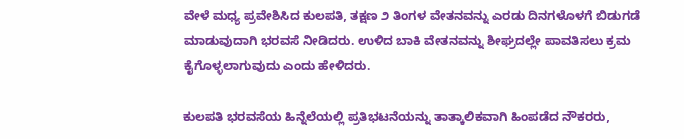ವೇಳೆ ಮಧ್ಯ ಪ್ರವೇಶಿಸಿದ ಕುಲಪತಿ, ತಕ್ಷಣ ೨ ತಿಂಗಳ ವೇತನವನ್ನು ಎರಡು ದಿನಗಳೊಳಗೆ ಬಿಡುಗಡೆ ಮಾಡುವುದಾಗಿ ಭರವಸೆ ನೀಡಿದರು. ಉಳಿದ ಬಾಕಿ ವೇತನವನ್ನು ಶೀಘ್ರದಲ್ಲೇ ಪಾವತಿಸಲು ಕ್ರಮ ಕೈಗೊಳ್ಳಲಾಗುವುದು ಎಂದು ಹೇಳಿದರು.

ಕುಲಪತಿ ಭರವಸೆಯ ಹಿನ್ನೆಲೆಯಲ್ಲಿ ಪ್ರತಿಭಟನೆಯನ್ನು ತಾತ್ಕಾಲಿಕವಾಗಿ ಹಿಂಪಡೆದ ನೌಕರರು,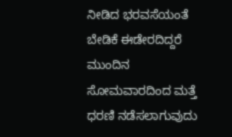ನೀಡಿದ ಭರವಸೆಯಂತೆ ಬೇಡಿಕೆ ಈಡೇರದಿದ್ದರೆ ಮುಂದಿನ ಸೋಮವಾರದಿಂದ ಮತ್ತೆ ಧರಣಿ ನಡೆಸಲಾಗುವುದು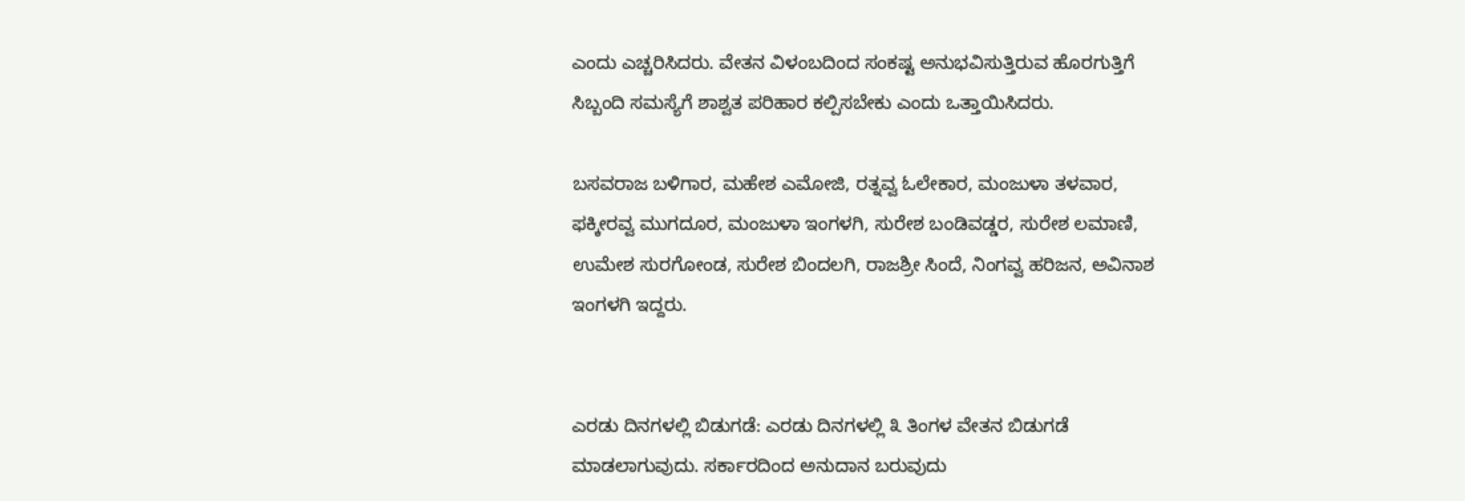ಎಂದು ಎಚ್ಚರಿಸಿದರು. ವೇತನ ವಿಳಂಬದಿಂದ ಸಂಕಷ್ಟ ಅನುಭವಿಸುತ್ತಿರುವ ಹೊರಗುತ್ತಿಗೆ ಸಿಬ್ಬಂದಿ ಸಮಸ್ಯೆಗೆ ಶಾಶ್ವತ ಪರಿಹಾರ ಕಲ್ಪಿಸಬೇಕು ಎಂದು ಒತ್ತಾಯಿಸಿದರು.

ಬಸವರಾಜ ಬಳಿಗಾರ, ಮಹೇಶ ಎಮೋಜಿ, ರತ್ನವ್ವ ಓಲೇಕಾರ, ಮಂಜುಳಾ ತಳವಾರ, ಫಕ್ಕೀರವ್ವ ಮುಗದೂರ, ಮಂಜುಳಾ ಇಂಗಳಗಿ, ಸುರೇಶ ಬಂಡಿವಡ್ಡರ, ಸುರೇಶ ಲಮಾಣಿ, ಉಮೇಶ ಸುರಗೋಂಡ, ಸುರೇಶ ಬಿಂದಲಗಿ, ರಾಜಶ್ರೀ ಸಿಂದೆ, ನಿಂಗವ್ವ ಹರಿಜನ, ಅವಿನಾಶ ಇಂಗಳಗಿ ಇದ್ದರು.


ಎರಡು ದಿನಗಳಲ್ಲಿ ಬಿಡುಗಡೆ: ಎರಡು ದಿನಗಳಲ್ಲಿ ೩ ತಿಂಗಳ ವೇತನ ಬಿಡುಗಡೆ ಮಾಡಲಾಗುವುದು. ಸರ್ಕಾರದಿಂದ ಅನುದಾನ ಬರುವುದು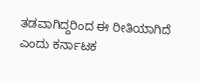ತಡವಾಗಿದ್ದರಿಂದ ಈ ರೀತಿಯಾಗಿದೆ ಎಂದು ಕರ್ನಾಟಕ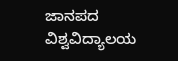ಜಾನಪದ ವಿಶ್ವವಿದ್ಯಾಲಯ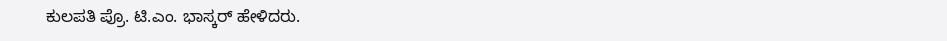ಕುಲಪತಿ ಪ್ರೊ. ಟಿ.ಎಂ. ಭಾಸ್ಕರ್ ಹೇಳಿದರು.